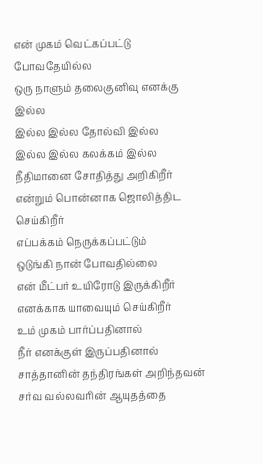என் முகம் வெட்கப்பட்டு போவதேயில்ல
ஒரு நாளும் தலைகுனிவு எனக்கு இல்ல
இல்ல இல்ல தோல்வி இல்ல
இல்ல இல்ல கலக்கம் இல்ல
நீதிமானை சோதித்து அறிகிறீர்
என்றும் பொன்னாக ஜொலித்திட செய்கிறீர்
எப்பக்கம் நெருக்கப்பட்டும்
ஒடுங்கி நான் போவதில்லை
என் மீட்பர் உயிரோடு இருக்கிறீர்
எனக்காக யாவையும் செய்கிறீர்
உம் முகம் பார்ப்பதினால்
நீர் எனக்குள் இருப்பதினால்
சாத்தானின் தந்திரங்கள் அறிந்தவன்
சர்வ வல்லவரின் ஆயுதத்தை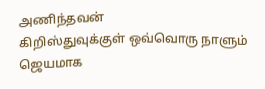அணிந்தவன்
கிறிஸ்துவுக்குள் ஒவ்வொரு நாளும்
ஜெயமாக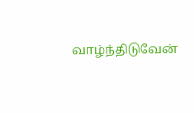வாழ்ந்திடுவேன்